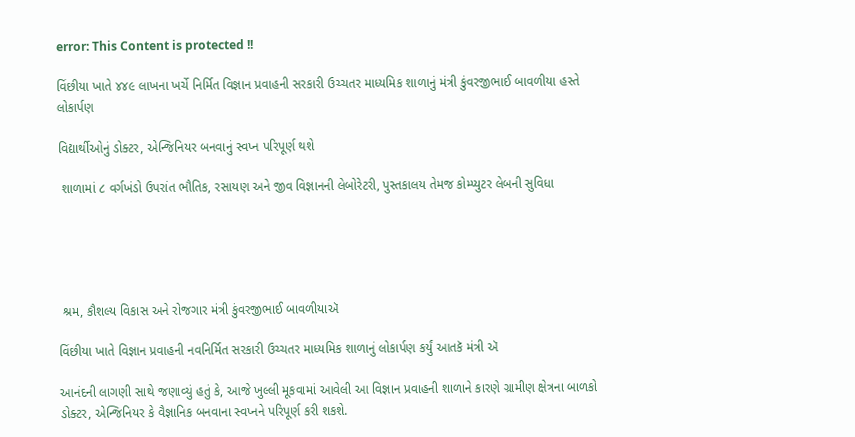error: This Content is protected !!

વિંછીયા ખાતે ૪૪૯ લાખના ખર્ચે નિર્મિત વિજ્ઞાન પ્રવાહની સરકારી ઉચ્ચતર માધ્યમિક શાળાનું મંત્રી કુંવરજીભાઈ બાવળીયા હસ્તે લોકાર્પણ

વિદ્યાર્થીઓનું ડોક્ટર, એન્જિનિયર બનવાનું સ્વપ્ન પરિપૂર્ણ થશે

 શાળામાં ૮ વર્ગખંડો ઉપરાંત ભૌતિક, રસાયણ અને જીવ વિજ્ઞાનની લેબોરેટરી, પુસ્તકાલય તેમજ કોમ્પ્યુટર લેબની સુવિધા





 શ્રમ, કૌશલ્ય વિકાસ અને રોજગાર મંત્રી કુંવરજીભાઈ બાવળીયાઍ

વિંછીયા ખાતે વિજ્ઞાન પ્રવાહની નવનિર્મિત સરકારી ઉચ્ચતર માધ્યમિક શાળાનું લોકાર્પણ કર્યું આતકૅ મંત્રી ઍ

આનંદની લાગણી સાથે જણાવ્યું હતું કે, આજે ખુલ્લી મૂકવામાં આવેલી આ વિજ્ઞાન પ્રવાહની શાળાને કારણે ગ્રામીણ ક્ષેત્રના બાળકો ડોક્ટર, એન્જિનિયર કે વૈજ્ઞાનિક બનવાના સ્વપ્નને પરિપૂર્ણ કરી શકશે.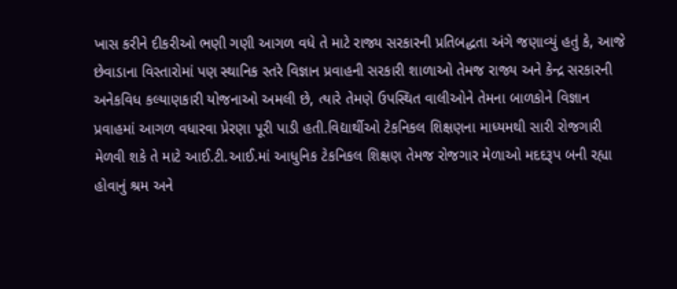ખાસ કરીને દીકરીઓ ભણી ગણી આગળ વધે તે માટે રાજ્ય સરકારની પ્રતિબદ્ધતા અંગે જણાવ્યું હતું કે, આજે છેવાડાના વિસ્તારોમાં પણ સ્થાનિક સ્તરે વિજ્ઞાન પ્રવાહની સરકારી શાળાઓ તેમજ રાજ્ય અને કેન્દ્ર સરકારની અનેકવિધ કલ્યાણકારી યોજનાઓ અમલી છે, ત્યારે તેમણે ઉપસ્થિત વાલીઓને તેમના બાળકોને વિજ્ઞાન પ્રવાહમાં આગળ વધારવા પ્રેરણા પૂરી પાડી હતી.વિદ્યાર્થીઓ ટેકનિકલ શિક્ષણના માધ્યમથી સારી રોજગારી મેળવી શકે તે માટે આઈ.ટી.આઈ.માં આધુનિક ટેકનિકલ શિક્ષણ તેમજ રોજગાર મેળાઓ મદદરૂપ બની રહ્યા હોવાનું શ્રમ અને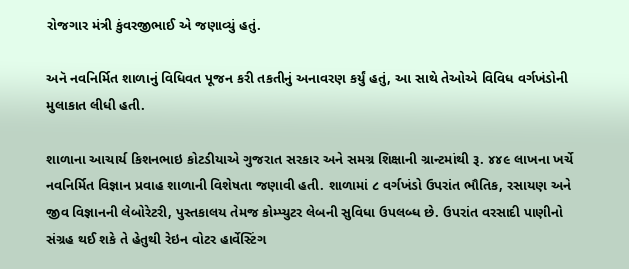રોજગાર મંત્રી કુંવરજીભાઈ એ જણાવ્યું હતું.

અનૅ નવનિર્મિત શાળાનું વિધિવત પૂજન કરી તકતીનું અનાવરણ કર્યું હતું, આ સાથે તેઓએ વિવિધ વર્ગખંડોની મુલાકાત લીધી હતી.

શાળાના આચાર્ય કિશનભાઇ કોટડીયાએ ગુજરાત સરકાર અને સમગ્ર શિક્ષાની ગ્રાન્ટમાંથી રૂ. ૪૪૯ લાખના ખર્ચે નવનિર્મિત વિજ્ઞાન પ્રવાહ શાળાની વિશેષતા જણાવી હતી. શાળામાં ૮ વર્ગખંડો ઉપરાંત ભૌતિક, રસાયણ અને જીવ વિજ્ઞાનની લેબોરેટરી, પુસ્તકાલય તેમજ કોમ્પ્યુટર લેબની સુવિધા ઉપલબ્ધ છે. ઉપરાંત વરસાદી પાણીનો સંગ્રહ થઈ શકે તે હેતુથી રેઇન વોટર હાર્વેસ્ટિંગ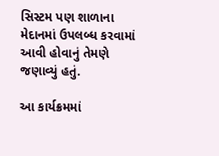સિસ્ટમ પણ શાળાના મેદાનમાં ઉપલબ્ધ કરવામાં આવી હોવાનું તેમણે જણાવ્યું હતું.

આ કાર્યક્રમમાં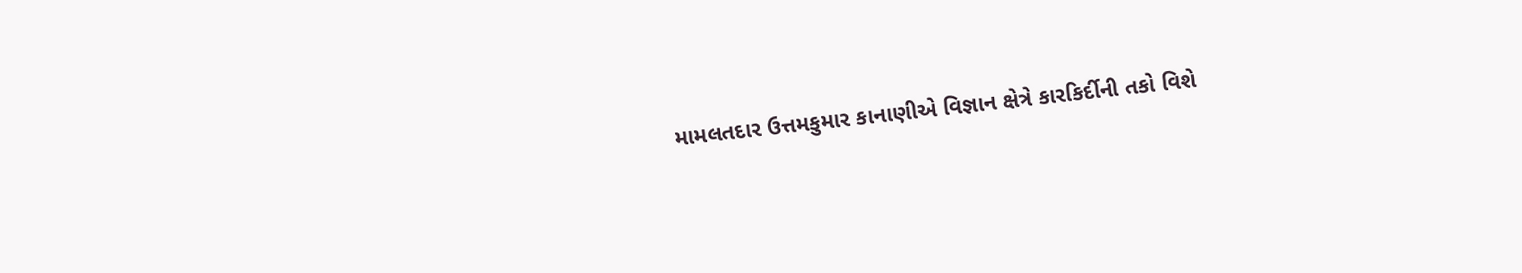મામલતદાર ઉત્તમકુમાર કાનાણીએ વિજ્ઞાન ક્ષેત્રે કારકિર્દીની તકો વિશે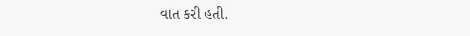વાત કરી હતી.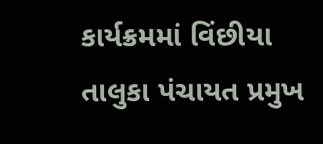કાર્યક્રમમાં વિંછીયા તાલુકા પંચાયત પ્રમુખ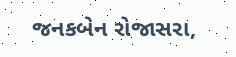જનકબેન રોજાસરા,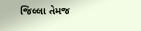જિલ્લા તેમજ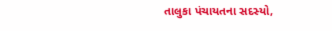તાલુકા પંચાયતના સદસ્યો,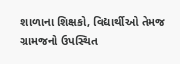શાળાના શિક્ષકો, વિદ્યાર્થીઓ તેમજ ગ્રામજનો ઉપસ્થિત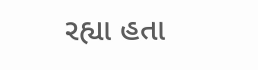રહ્યા હતા